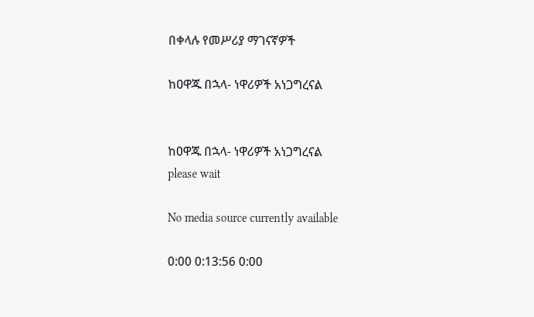በቀላሉ የመሥሪያ ማገናኛዎች

ከዐዋጁ በኋላ- ነዋሪዎች አነጋግረናል


ከዐዋጁ በኋላ- ነዋሪዎች አነጋግረናል
please wait

No media source currently available

0:00 0:13:56 0:00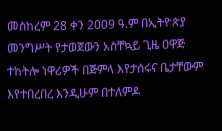መስከረም 28 ቀን 2009 ዓ.ም በኢትዮጵያ መንግሥት የታወጀውን አስቸኳይ ጊዜ ዐዋጅ ተከትሎ ነዋሪዎች በጅምላ እየታሰሩና ቤታቸውም እየተበረበረ እንዲሁም በተለምዶ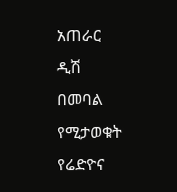አጠራር ዲሽ በመባል የሚታወቁት የሬድዮና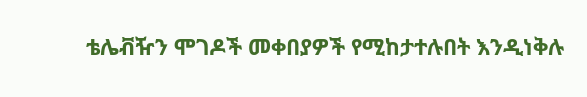ቴሌቭዥን ሞገዶች መቀበያዎች የሚከታተሉበት እንዲነቅሉ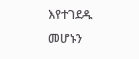እየተገደዱ መሆኑን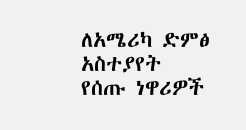ለአሜሪካ ድምፅ አስተያየት የሰጡ ነዋሪዎች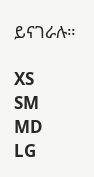ይናገራሉ።

XS
SM
MD
LG